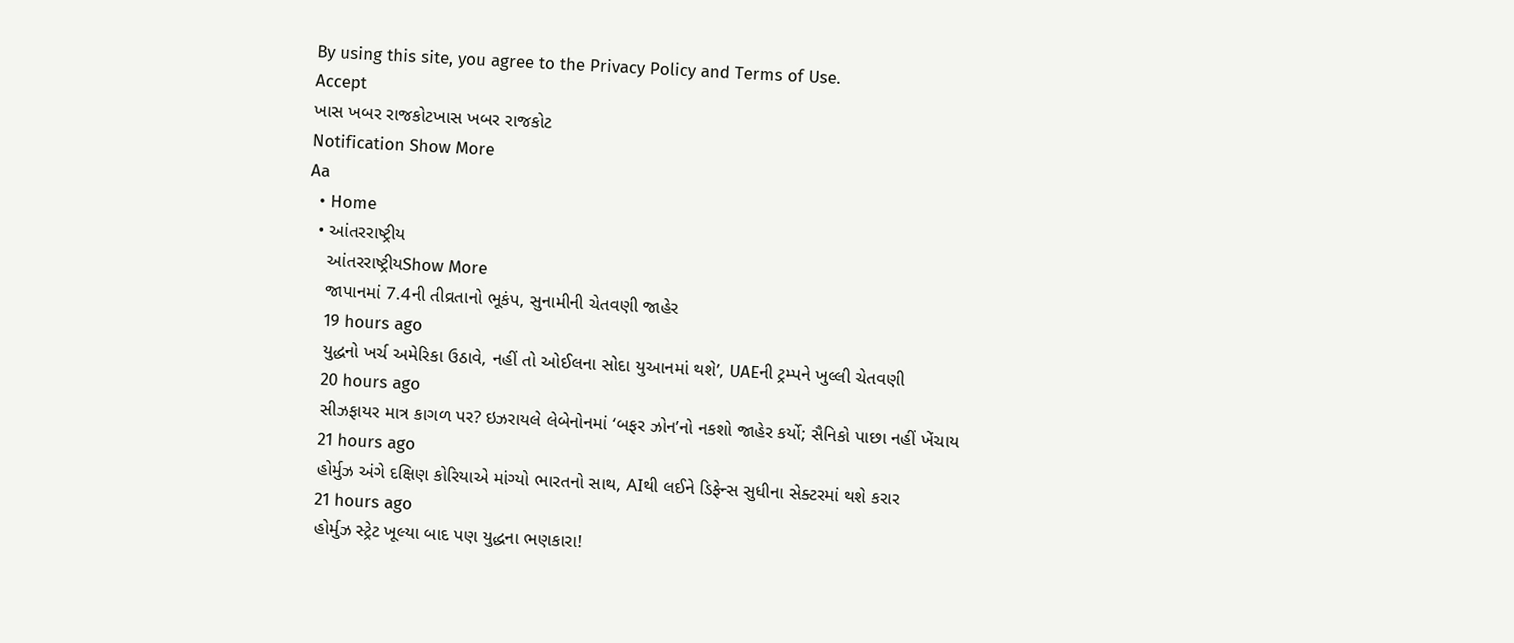By using this site, you agree to the Privacy Policy and Terms of Use.
Accept
ખાસ ખબર રાજકોટખાસ ખબર રાજકોટ
Notification Show More
Aa
  • Home
  • આંતરરાષ્ટ્રીય
    આંતરરાષ્ટ્રીયShow More
    જાપાનમાં 7.4ની તીવ્રતાનો ભૂકંપ, સુનામીની ચેતવણી જાહેર
    19 hours ago
    યુદ્ધનો ખર્ચ અમેરિકા ઉઠાવે, નહીં તો ઓઈલના સોદા યુઆનમાં થશે’, UAEની ટ્રમ્પને ખુલ્લી ચેતવણી
    20 hours ago
    સીઝફાયર માત્ર કાગળ પર? ઇઝરાયલે લેબેનોનમાં ‘બફર ઝોન’નો નકશો જાહેર કર્યો; સૈનિકો પાછા નહીં ખેંચાય
    21 hours ago
    હોર્મુઝ અંગે દક્ષિણ કોરિયાએ માંગ્યો ભારતનો સાથ, AIથી લઈને ડિફેન્સ સુધીના સેક્ટરમાં થશે કરાર
    21 hours ago
    હોર્મુઝ સ્ટ્રેટ ખૂલ્યા બાદ પણ યુદ્ધના ભણકારા!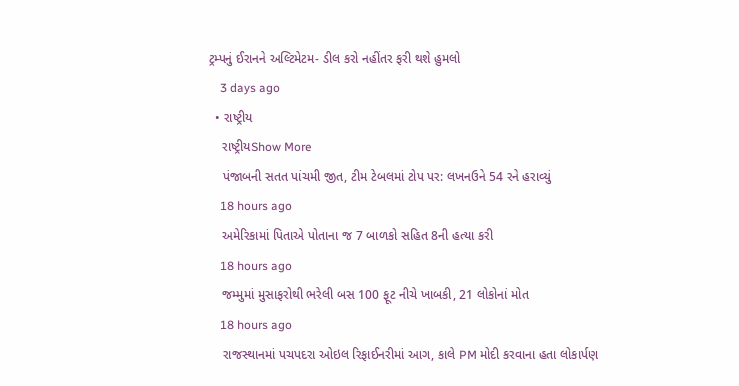ટ્રમ્પનું ઈરાનને અલ્ટિમેટમ- ડીલ કરો નહીંતર ફરી થશે હુમલો
    3 days ago
  • રાષ્ટ્રીય
    રાષ્ટ્રીયShow More
    પંજાબની સતત પાંચમી જીત, ટીમ ટેબલમાં ટોપ પર: લખનઉને 54 રને હરાવ્યું
    18 hours ago
    અમેરિકામાં પિતાએ પોતાના જ 7 બાળકો સહિત 8ની હત્યા કરી
    18 hours ago
    જમ્મુમાં મુસાફરોથી ભરેલી બસ 100 ફૂટ નીચે ખાબકી, 21 લોકોનાં મોત
    18 hours ago
    રાજસ્થાનમાં પચપદરા ઓઇલ રિફાઈનરીમાં આગ, કાલે PM મોદી કરવાના હતા લોકાર્પણ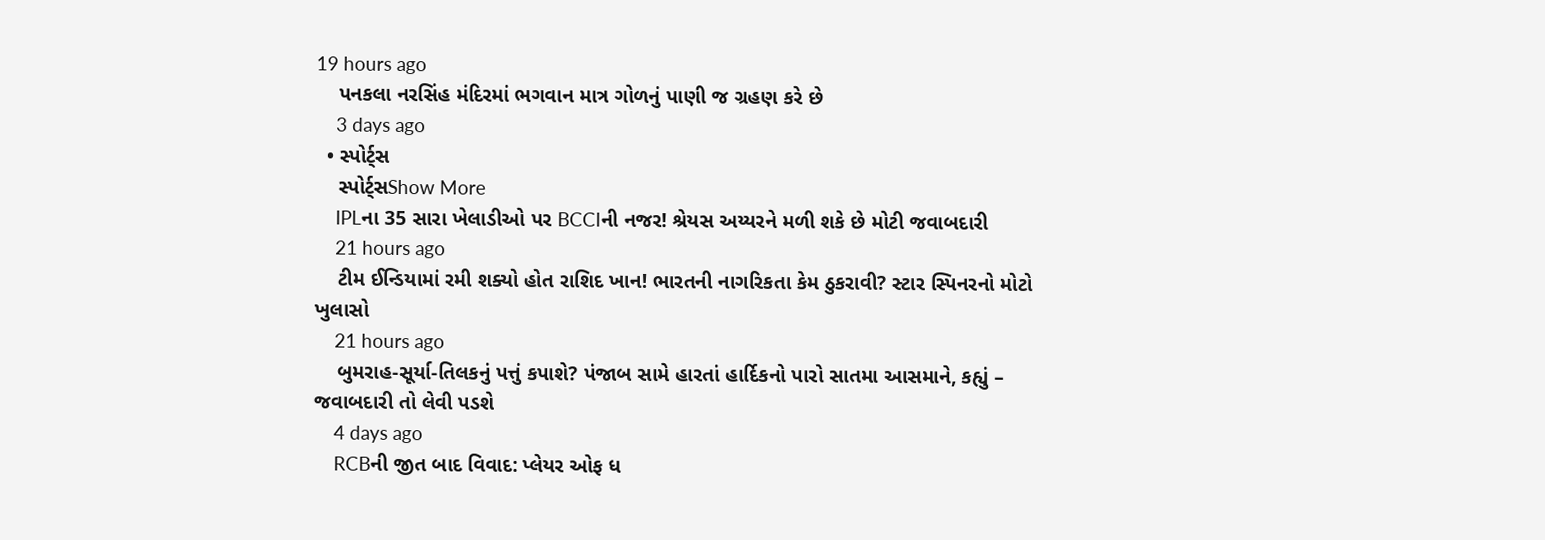19 hours ago
    પનકલા નરસિંહ મંદિરમાં ભગવાન માત્ર ગોળનું પાણી જ ગ્રહણ કરે છે
    3 days ago
  • સ્પોર્ટ્સ
    સ્પોર્ટ્સShow More
    IPLના 35 સારા ખેલાડીઓ પર BCCIની નજર! શ્રેયસ અય્યરને મળી શકે છે મોટી જવાબદારી
    21 hours ago
    ટીમ ઈન્ડિયામાં રમી શક્યો હોત રાશિદ ખાન! ભારતની નાગરિકતા કેમ ઠુકરાવી? સ્ટાર સ્પિનરનો મોટો ખુલાસો
    21 hours ago
    બુમરાહ-સૂર્યા-તિલકનું પત્તું કપાશે? પંજાબ સામે હારતાં હાર્દિકનો પારો સાતમા આસમાને, કહ્યું – જવાબદારી તો લેવી પડશે
    4 days ago
    RCBની જીત બાદ વિવાદ: પ્લેયર ઓફ ધ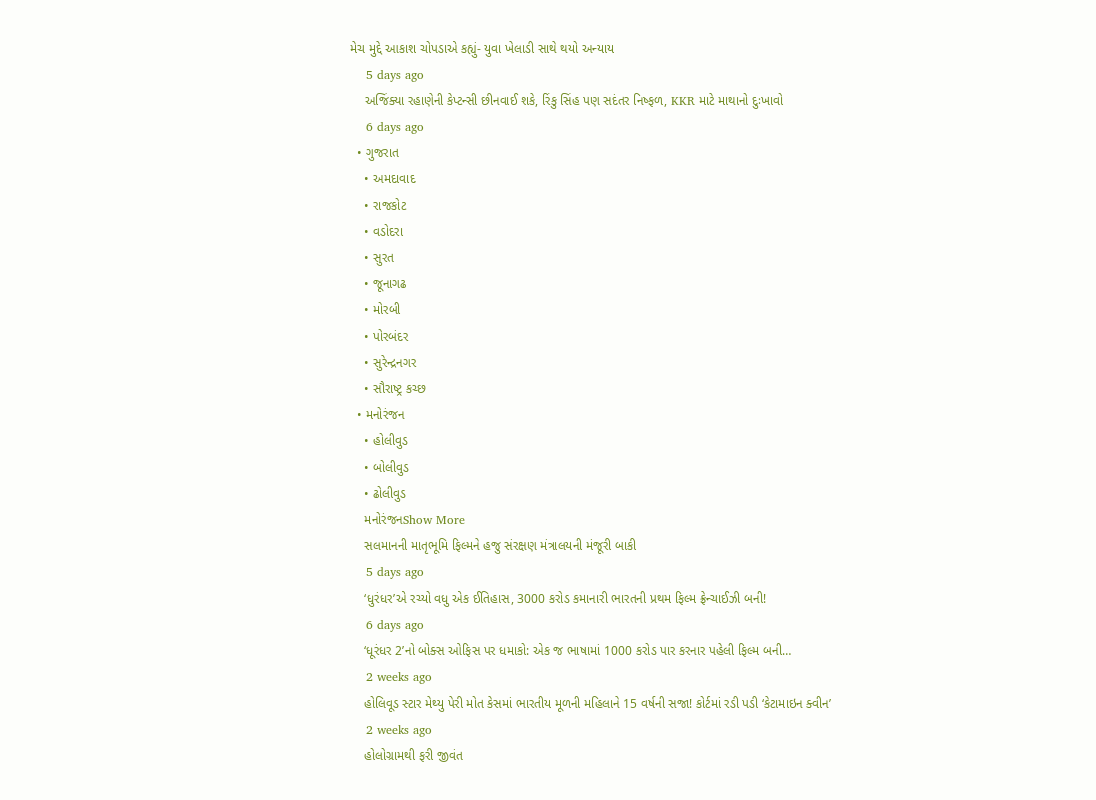મેચ મુદ્દે આકાશ ચોપડાએ કહ્યું- યુવા ખેલાડી સાથે થયો અન્યાય
    5 days ago
    અજિંક્યા રહાણેની કેપ્ટન્સી છીનવાઈ શકે, રિંકુ સિંહ પણ સદંતર નિષ્ફળ, KKR માટે માથાનો દુઃખાવો
    6 days ago
  • ગુજરાત
    • અમદાવાદ
    • રાજકોટ
    • વડોદરા
    • સુરત
    • જૂનાગઢ
    • મોરબી
    • પોરબંદર
    • સુરેન્દ્રનગર
    • સૌરાષ્ટ્ર કચ્છ
  • મનોરંજન
    • હોલીવુડ
    • બોલીવુડ
    • ઢોલીવુડ
    મનોરંજનShow More
    સલમાનની માતૃભૂમિ ફિલ્મને હજુ સંરક્ષણ મંત્રાલયની મંજૂરી બાકી
    5 days ago
    ‘ધુરંધર’એ રચ્યો વધુ એક ઈતિહાસ, 3000 કરોડ કમાનારી ભારતની પ્રથમ ફિલ્મ ફ્રેન્ચાઈઝી બની!
    6 days ago
    ‘ધૂરંધર 2’નો બોક્સ ઓફિસ પર ધમાકો: એક જ ભાષામાં 1000 કરોડ પાર કરનાર પહેલી ફિલ્મ બની…
    2 weeks ago
    હોલિવૂડ સ્ટાર મેથ્યુ પેરી મોત કેસમાં ભારતીય મૂળની મહિલાને 15 વર્ષની સજા! કોર્ટમાં રડી પડી ‘કેટામાઇન ક્વીન’
    2 weeks ago
    હોલોગ્રામથી ફરી જીવંત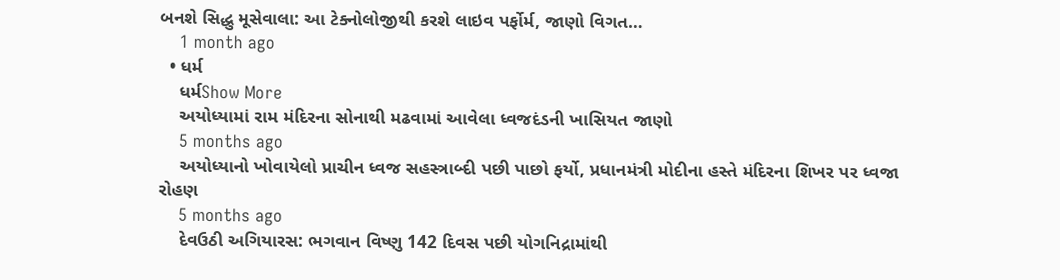બનશે સિદ્ધુ મૂસેવાલા: આ ટેક્નોલોજીથી કરશે લાઇવ પર્ફોર્મ, જાણો વિગત…
    1 month ago
  • ધર્મ
    ધર્મShow More
    અયોધ્યામાં રામ મંદિરના સોનાથી મઢવામાં આવેલા ધ્વજદંડની ખાસિયત જાણો
    5 months ago
    અયોધ્યાનો ખોવાયેલો પ્રાચીન ધ્વજ સહસ્ત્રાબ્દી પછી પાછો ફર્યો, પ્રધાનમંત્રી મોદીના હસ્તે મંદિરના શિખર પર ધ્વજા રોહણ
    5 months ago
    દેવઉઠી અગિયારસ: ભગવાન વિષ્ણુ 142 દિવસ પછી યોગનિદ્રામાંથી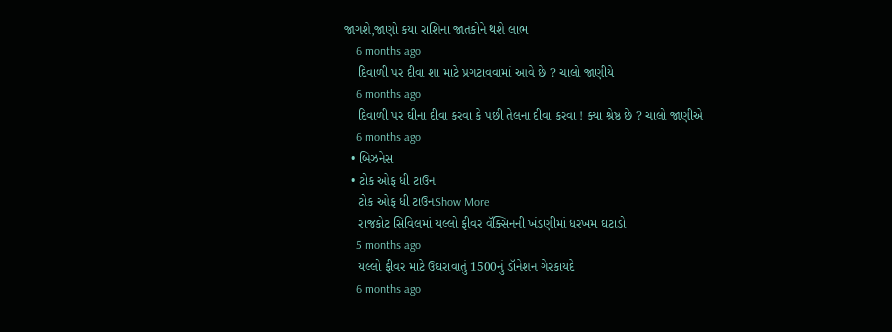જાગશે,જાણો કયા રાશિના જાતકોને થશે લાભ
    6 months ago
    દિવાળી પર દીવા શા માટે પ્રગટાવવામાં આવે છે ? ચાલો જાણીયે
    6 months ago
    દિવાળી પર ઘીના દીવા કરવા કે પછી તેલના દીવા કરવા ! ક્યા શ્રેષ્ઠ છે ? ચાલો જાણીએ
    6 months ago
  • બિઝનેસ
  • ટોક ઓફ ધી ટાઉન
    ટોક ઓફ ધી ટાઉનShow More
    રાજકોટ સિવિલમાં યલ્લો ફીવર વૅક્સિનની ખંડણીમાં ધરખમ ઘટાડો
    5 months ago
    યલ્લો ફીવર માટે ઉઘરાવાતું 1500નું ડૉનેશન ગેરકાયદે
    6 months ago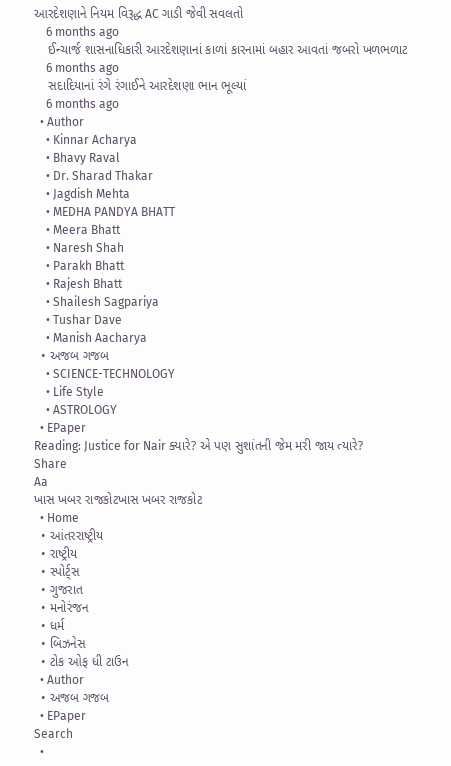આરદેશણાને નિયમ વિરૂદ્ધ AC ગાડી જેવી સવલતો
    6 months ago
    ઈન્ચાર્જ શાસનાધિકારી આરદેશણાનાં કાળાં કારનામાં બહાર આવતાં જબરો ખળભળાટ
    6 months ago
    સદાદિયાનાં રંગે રંગાઈને આરદેશણા ભાન ભૂલ્યાં
    6 months ago
  • Author
    • Kinnar Acharya
    • Bhavy Raval
    • Dr. Sharad Thakar
    • Jagdish Mehta
    • MEDHA PANDYA BHATT
    • Meera Bhatt
    • Naresh Shah
    • Parakh Bhatt
    • Rajesh Bhatt
    • Shailesh Sagpariya
    • Tushar Dave
    • Manish Aacharya
  • અજબ ગજબ
    • SCIENCE-TECHNOLOGY
    • Life Style
    • ASTROLOGY
  • EPaper
Reading: Justice for Nair ક્યારે? એ પણ સુશાંતની જેમ મરી જાય ત્યારે?
Share
Aa
ખાસ ખબર રાજકોટખાસ ખબર રાજકોટ
  • Home
  • આંતરરાષ્ટ્રીય
  • રાષ્ટ્રીય
  • સ્પોર્ટ્સ
  • ગુજરાત
  • મનોરંજન
  • ધર્મ
  • બિઝનેસ
  • ટોક ઓફ ધી ટાઉન
  • Author
  • અજબ ગજબ
  • EPaper
Search
  •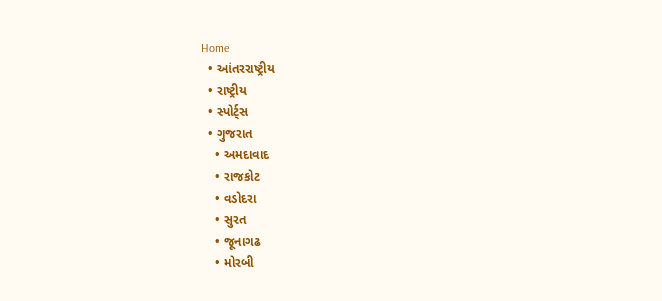Home
  • આંતરરાષ્ટ્રીય
  • રાષ્ટ્રીય
  • સ્પોર્ટ્સ
  • ગુજરાત
    • અમદાવાદ
    • રાજકોટ
    • વડોદરા
    • સુરત
    • જૂનાગઢ
    • મોરબી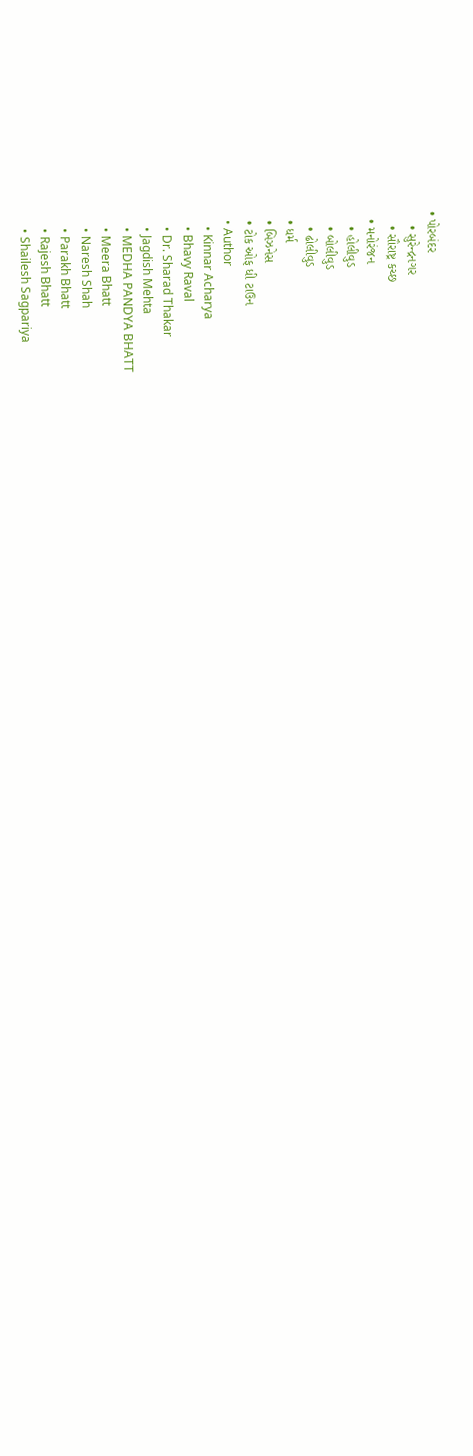• પોરબંદર
    • સુરેન્દ્રનગર
    • સૌરાષ્ટ્ર કચ્છ
  • મનોરંજન
    • હોલીવુડ
    • બોલીવુડ
    • ઢોલીવુડ
  • ધર્મ
  • બિઝનેસ
  • ટોક ઓફ ધી ટાઉન
  • Author
    • Kinnar Acharya
    • Bhavy Raval
    • Dr. Sharad Thakar
    • Jagdish Mehta
    • MEDHA PANDYA BHATT
    • Meera Bhatt
    • Naresh Shah
    • Parakh Bhatt
    • Rajesh Bhatt
    • Shailesh Sagpariya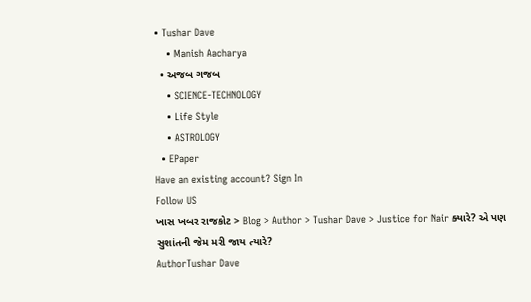• Tushar Dave
    • Manish Aacharya
  • અજબ ગજબ
    • SCIENCE-TECHNOLOGY
    • Life Style
    • ASTROLOGY
  • EPaper
Have an existing account? Sign In
Follow US
ખાસ ખબર રાજકોટ > Blog > Author > Tushar Dave > Justice for Nair ક્યારે? એ પણ સુશાંતની જેમ મરી જાય ત્યારે?
AuthorTushar Dave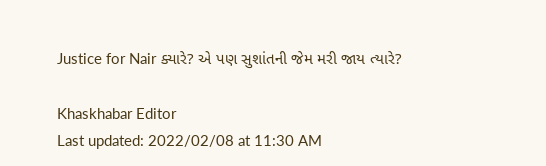Justice for Nair ક્યારે? એ પણ સુશાંતની જેમ મરી જાય ત્યારે?

Khaskhabar Editor
Last updated: 2022/02/08 at 11:30 AM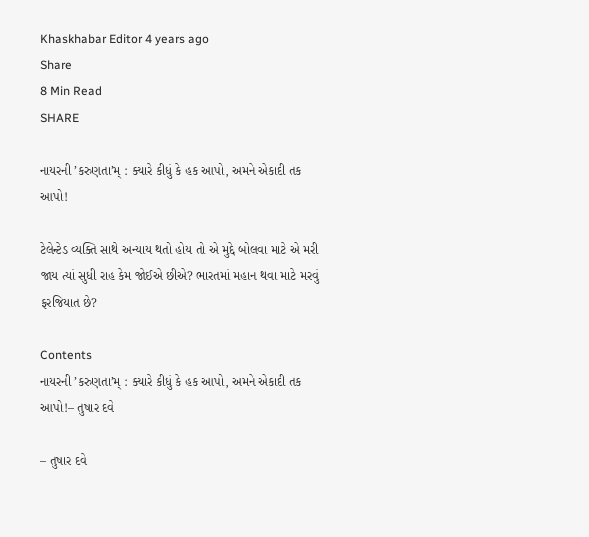Khaskhabar Editor 4 years ago
Share
8 Min Read
SHARE

નાયરની ’કરુણતા’મ્ : ક્યારે કીધું કે હક આપો, અમને એકાદી તક આપો!

ટેલેન્ટેડ વ્યક્તિ સાથે અન્યાય થતો હોય તો એ મુદ્દે બોલવા માટે એ મરી જાય ત્યાં સુધી રાહ કેમ જોઈએ છીએ? ભારતમાં મહાન થવા માટે મરવું ફરજિયાત છે?

Contents
નાયરની ’કરુણતા’મ્ : ક્યારે કીધું કે હક આપો, અમને એકાદી તક આપો!– તુષાર દવે

– તુષાર દવે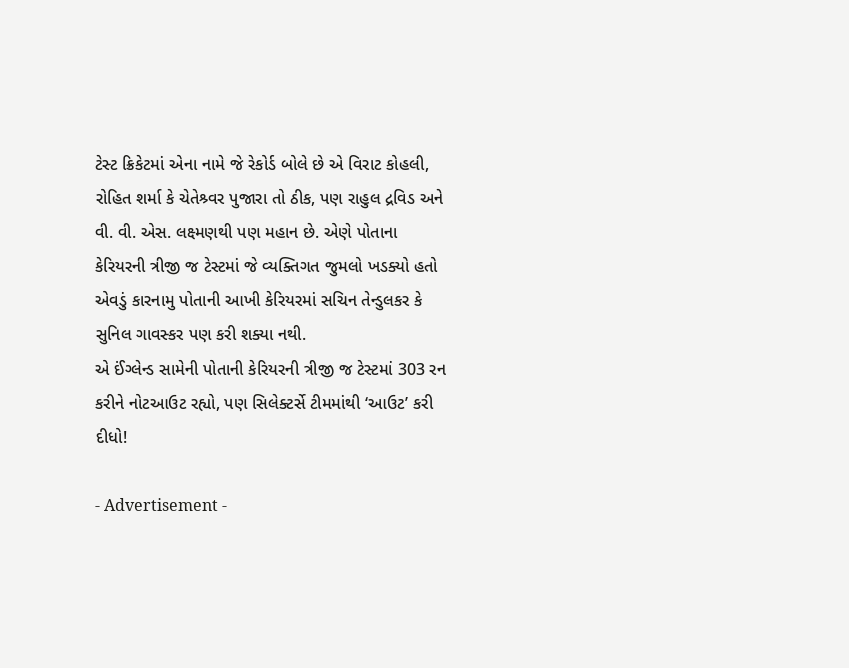ટેસ્ટ ક્રિકેટમાં એના નામે જે રેકોર્ડ બોલે છે એ વિરાટ કોહલી, રોહિત શર્મા કે ચેતેશ્ર્વર પુજારા તો ઠીક, પણ રાહુલ દ્રવિડ અને વી. વી. એસ. લક્ષ્મણથી પણ મહાન છે. એણે પોતાના કેરિયરની ત્રીજી જ ટેસ્ટમાં જે વ્યક્તિગત જુમલો ખડક્યો હતો એવડું કારનામુ પોતાની આખી કેરિયરમાં સચિન તેન્ડુલકર કે સુનિલ ગાવસ્કર પણ કરી શક્યા નથી.
એ ઈંગ્લેન્ડ સામેની પોતાની કેરિયરની ત્રીજી જ ટેસ્ટમાં 303 રન કરીને નોટઆઉટ રહ્યો, પણ સિલેક્ટર્સે ટીમમાંથી ‘આઉટ’ કરી દીધો!

- Advertisement -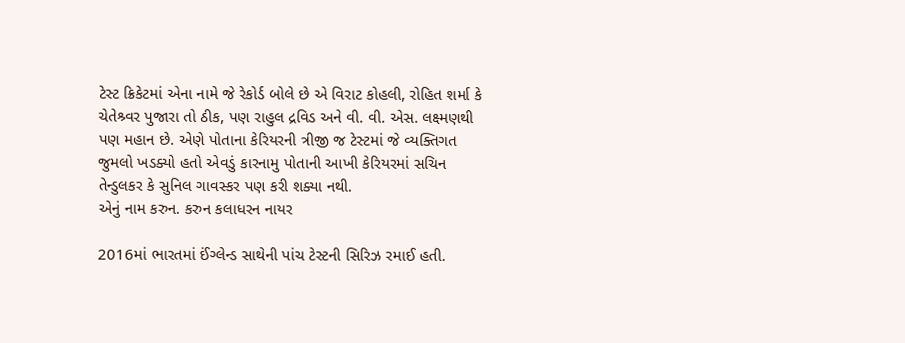ટેસ્ટ ક્રિકેટમાં એના નામે જે રેકોર્ડ બોલે છે એ વિરાટ કોહલી, રોહિત શર્મા કે ચેતેશ્ર્વર પુજારા તો ઠીક, પણ રાહુલ દ્રવિડ અને વી. વી. એસ. લક્ષ્મણથી પણ મહાન છે. એણે પોતાના કેરિયરની ત્રીજી જ ટેસ્ટમાં જે વ્યક્તિગત જુમલો ખડક્યો હતો એવડું કારનામુ પોતાની આખી કેરિયરમાં સચિન તેન્ડુલકર કે સુનિલ ગાવસ્કર પણ કરી શક્યા નથી.
એનું નામ કરુન. કરુન કલાધરન નાયર

2016માં ભારતમાં ઈંગ્લેન્ડ સાથેની પાંચ ટેસ્ટની સિરિઝ રમાઈ હતી.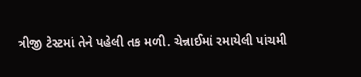ત્રીજી ટેસ્ટમાં તેને પહેલી તક મળી. ચેન્નાઈમાં રમાયેલી પાંચમી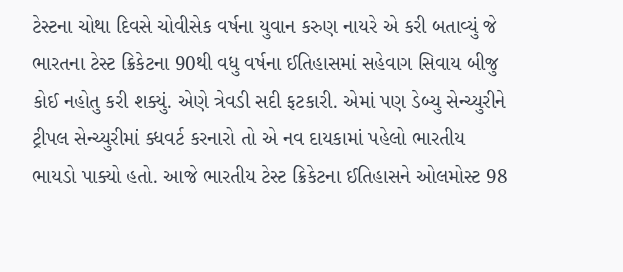ટેસ્ટના ચોથા દિવસે ચોવીસેક વર્ષના યુવાન કરુણ નાયરે એ કરી બતાવ્યું જે ભારતના ટેસ્ટ ક્રિકેટના 90થી વધુ વર્ષના ઈતિહાસમાં સહેવાગ સિવાય બીજુ કોઈ નહોતુ કરી શક્યું. એણે ત્રેવડી સદી ફટકારી. એમાં પણ ડેબ્યુ સેન્ચ્યુરીને ટ્રીપલ સેન્ચ્યુરીમાં ક્ધવર્ટ કરનારો તો એ નવ દાયકામાં પહેલો ભારતીય ભાયડો પાક્યો હતો. આજે ભારતીય ટેસ્ટ ક્રિકેટના ઈતિહાસને ઓલમોસ્ટ 98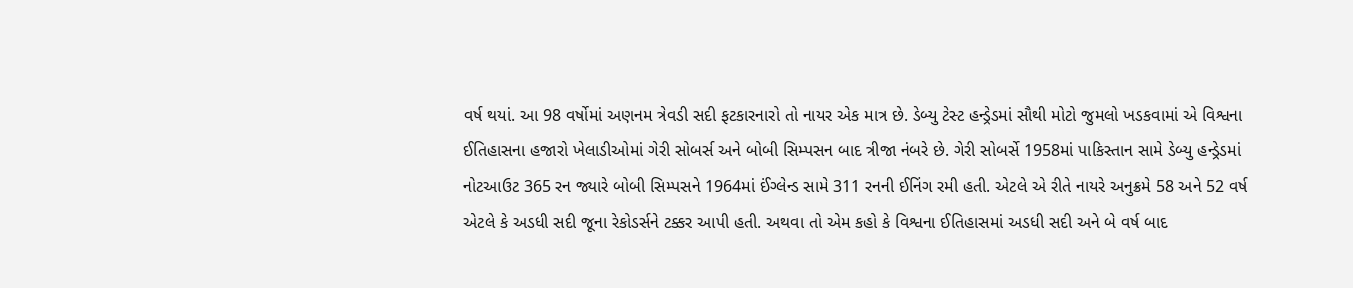વર્ષ થયાં. આ 98 વર્ષોમાં અણનમ ત્રેવડી સદી ફટકારનારો તો નાયર એક માત્ર છે. ડેબ્યુ ટેસ્ટ હન્ડ્રેડમાં સૌથી મોટો જુમલો ખડકવામાં એ વિશ્વના ઈતિહાસના હજારો ખેલાડીઓમાં ગેરી સોબર્સ અને બોબી સિમ્પસન બાદ ત્રીજા નંબરે છે. ગેરી સોબર્સે 1958માં પાકિસ્તાન સામે ડેબ્યુ હન્ડ્રેડમાં નોટઆઉટ 365 રન જ્યારે બોબી સિમ્પસને 1964માં ઈંગ્લેન્ડ સામે 311 રનની ઈનિંગ રમી હતી. એટલે એ રીતે નાયરે અનુક્રમે 58 અને 52 વર્ષ એટલે કે અડધી સદી જૂના રેકોડર્સને ટક્કર આપી હતી. અથવા તો એમ કહો કે વિશ્વના ઈતિહાસમાં અડધી સદી અને બે વર્ષ બાદ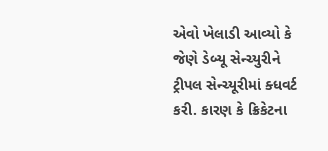એવો ખેલાડી આવ્યો કે જેણે ડેબ્યૂ સેન્ચ્યુરીને ટ્રીપલ સેન્ચ્યૂરીમાં ક્ધવર્ટ કરી. કારણ કે ક્રિકેટના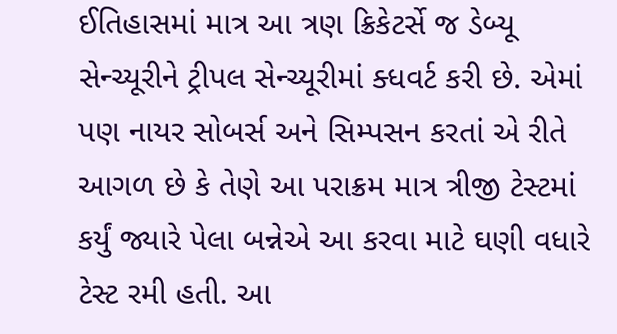ઈતિહાસમાં માત્ર આ ત્રણ ક્રિકેટર્સે જ ડેબ્યૂ સેન્ચ્યૂરીને ટ્રીપલ સેન્ચ્યૂરીમાં ક્ધવર્ટ કરી છે. એમાં પણ નાયર સોબર્સ અને સિમ્પસન કરતાં એ રીતે આગળ છે કે તેણે આ પરાક્રમ માત્ર ત્રીજી ટેસ્ટમાં કર્યું જ્યારે પેલા બન્નેએ આ કરવા માટે ઘણી વધારે ટેસ્ટ રમી હતી. આ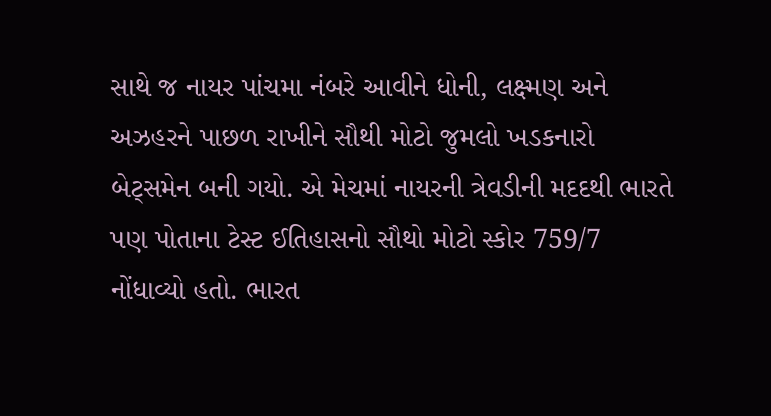સાથે જ નાયર પાંચમા નંબરે આવીને ધોની, લક્ષ્મણ અને અઝહરને પાછળ રાખીને સૌથી મોટો જુમલો ખડકનારો બેટ્સમેન બની ગયો. એ મેચમાં નાયરની ત્રેવડીની મદદથી ભારતે પણ પોતાના ટેસ્ટ ઈતિહાસનો સૌથો મોટો સ્કોર 759/7 નોંધાવ્યો હતો. ભારત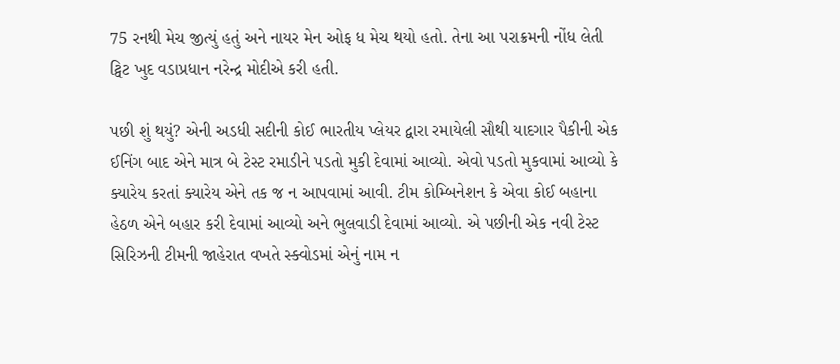75 રનથી મેચ જીત્યું હતું અને નાયર મેન ઓફ ધ મેચ થયો હતો. તેના આ પરાક્રમની નોંધ લેતી ટ્વિટ ખુદ વડાપ્રધાન નરેન્દ્ર મોદીએ કરી હતી.

પછી શું થયું? એની અડધી સદીની કોઈ ભારતીય પ્લેયર દ્વારા રમાયેલી સૌથી યાદગાર પૈકીની એક ઈનિંગ બાદ એને માત્ર બે ટેસ્ટ રમાડીને પડતો મુકી દેવામાં આવ્યો. એવો પડતો મુકવામાં આવ્યો કે ક્યારેય કરતાં ક્યારેય એને તક જ ન આપવામાં આવી. ટીમ કોમ્બિનેશન કે એવા કોઈ બહાના હેઠળ એને બહાર કરી દેવામાં આવ્યો અને ભુલવાડી દેવામાં આવ્યો. એ પછીની એક નવી ટેસ્ટ સિરિઝની ટીમની જાહેરાત વખતે સ્ક્વોડમાં એનું નામ ન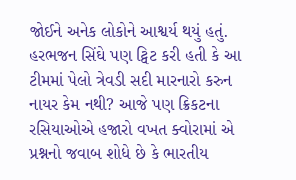જોઈને અનેક લોકોને આશ્વર્ય થયું હતું. હરભજન સિંઘે પણ ટ્વિટ કરી હતી કે આ ટીમમાં પેલો ત્રેવડી સદી મારનારો કરુન નાયર કેમ નથી? આજે પણ ક્રિકટના રસિયાઓએ હજારો વખત ક્વોરામાં એ પ્રશ્નનો જવાબ શોધે છે કે ભારતીય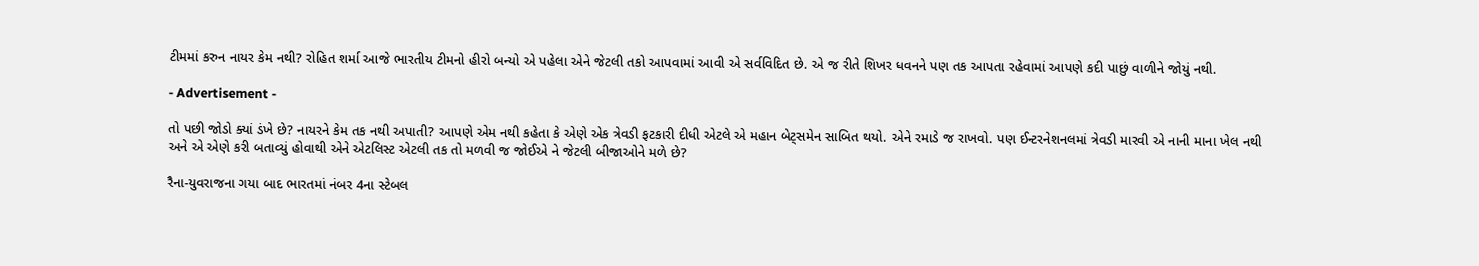ટીમમાં કરુન નાયર કેમ નથી? રોહિત શર્મા આજે ભારતીય ટીમનો હીરો બન્યો એ પહેલા એને જેટલી તકો આપવામાં આવી એ સર્વવિદિત છે. એ જ રીતે શિખર ધવનને પણ તક આપતા રહેવામાં આપણે કદી પાછું વાળીને જોયું નથી.

- Advertisement -

તો પછી જોડો ક્યાં ડંખે છે? નાયરને કેમ તક નથી અપાતી? આપણે એમ નથી કહેતા કે એણે એક ત્રેવડી ફટકારી દીધી એટલે એ મહાન બેટ્સમેન સાબિત થયો. એને રમાડે જ રાખવો. પણ ઈન્ટરનેશનલમાં ત્રેવડી મારવી એ નાની માના ખેલ નથી અને એ એણે કરી બતાવ્યું હોવાથી એને એટલિસ્ટ એટલી તક તો મળવી જ જોઈએ ને જેટલી બીજાઓને મળે છે?

રૈના-યુવરાજના ગયા બાદ ભારતમાં નંબર 4ના સ્ટેબલ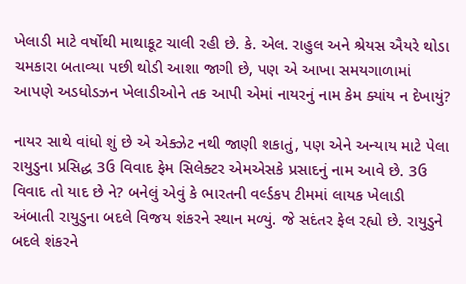ખેલાડી માટે વર્ષોથી માથાકૂટ ચાલી રહી છે. કે. એલ. રાહુલ અને શ્રેયસ ઐયરે થોડા ચમકારા બતાવ્યા પછી થોડી આશા જાગી છે, પણ એ આખા સમયગાળામાં આપણે અડધોડઝન ખેલાડીઓને તક આપી એમાં નાયરનું નામ કેમ ક્યાંય ન દેખાયું?

નાયર સાથે વાંધો શું છે એ એક્ઝેટ નથી જાણી શકાતું, પણ એને અન્યાય માટે પેલા રાયુડુના પ્રસિદ્ધ 3ઉ વિવાદ ફેમ સિલેક્ટર એમએસકે પ્રસાદનું નામ આવે છે. 3ઉ વિવાદ તો યાદ છે ને? બનેલું એવું કે ભારતની વર્લ્ડકપ ટીમમાં લાયક ખેલાડી અંબાતી રાયુડુના બદલે વિજય શંકરને સ્થાન મળ્યું. જે સદંતર ફેલ રહ્યો છે. રાયુડુને બદલે શંકરને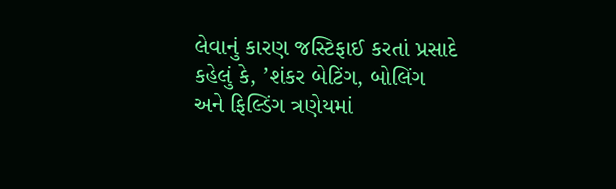લેવાનું કારણ જસ્ટિફાઈ કરતાં પ્રસાદે કહેલું કે, ’શંકર બેટિંગ, બોલિંગ અને ફિલ્ડિંગ ત્રણેયમાં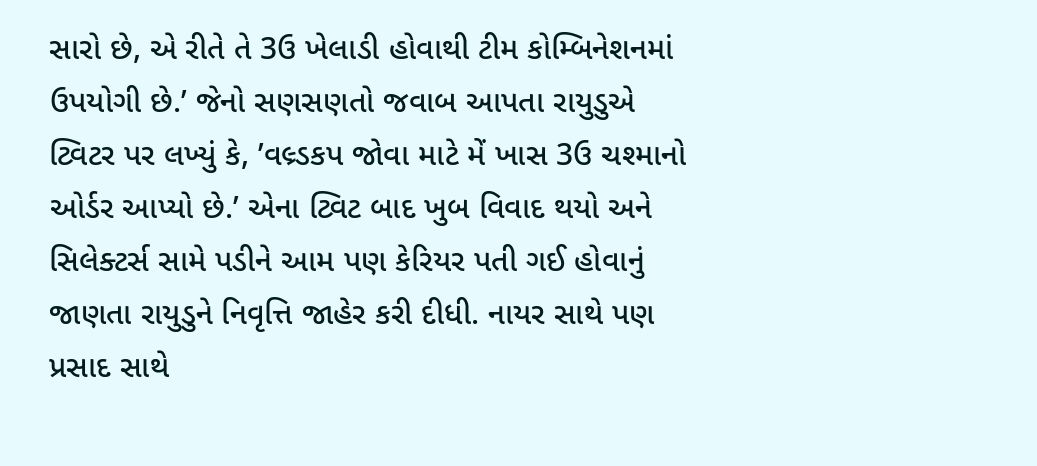સારો છે, એ રીતે તે 3ઉ ખેલાડી હોવાથી ટીમ કોમ્બિનેશનમાં ઉપયોગી છે.’ જેનો સણસણતો જવાબ આપતા રાયુડુએ ટ્વિટર પર લખ્યું કે, ’વલ્ર્ડકપ જોવા માટે મેં ખાસ 3ઉ ચશ્માનો ઓર્ડર આપ્યો છે.’ એના ટ્વિટ બાદ ખુબ વિવાદ થયો અને સિલેક્ટર્સ સામે પડીને આમ પણ કેરિયર પતી ગઈ હોવાનું જાણતા રાયુડુને નિવૃત્તિ જાહેર કરી દીધી. નાયર સાથે પણ પ્રસાદ સાથે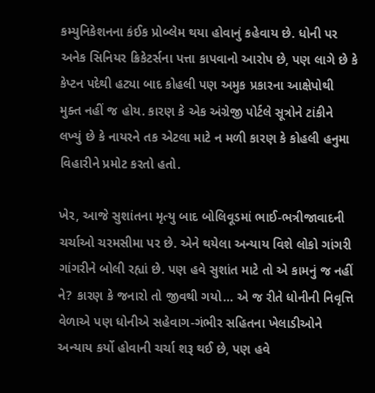કમ્યુનિકેશનના કંઈક પ્રોબ્લેમ થયા હોવાનું કહેવાય છે. ધોની પર અનેક સિનિયર ક્રિકેટર્સના પત્તા કાપવાનો આરોપ છે, પણ લાગે છે કે કેપ્ટન પદેથી હટ્યા બાદ કોહલી પણ અમુક પ્રકારના આક્ષેપોથી મુક્ત નહીં જ હોય. કારણ કે એક અંગ્રેજી પોર્ટલે સૂત્રોને ટાંકીને લખ્યું છે કે નાયરને તક એટલા માટે ન મળી કારણ કે કોહલી હનુમા વિહારીને પ્રમોટ કરતો હતો.

ખેર, આજે સુશાંતના મૃત્યુ બાદ બોલિવૂડમાં ભાઈ-ભત્રીજાવાદની ચર્ચાઓ ચરમસીમા પર છે. એને થયેલા અન્યાય વિશે લોકો ગાંગરી ગાંગરીને બોલી રહ્યાં છે. પણ હવે સુશાંત માટે તો એ કામનું જ નહીં ને? કારણ કે જનારો તો જીવથી ગયો… એ જ રીતે ધોનીની નિવૃત્તિ વેળાએ પણ ધોનીએ સહેવાગ-ગંભીર સહિતના ખેલાડીઓને અન્યાય કર્યો હોવાની ચર્ચા શરૂ થઈ છે, પણ હવે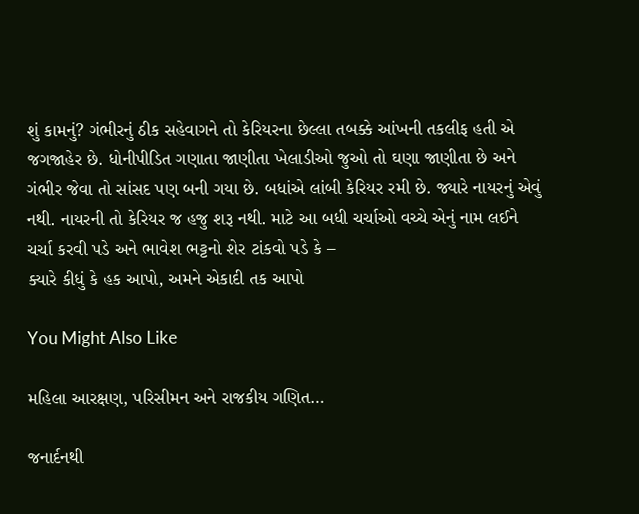શું કામનું? ગંભીરનું ઠીક સહેવાગને તો કેરિયરના છેલ્લા તબક્કે આંખની તકલીફ હતી એ જગજાહેર છે. ધોનીપીડિત ગણાતા જાણીતા ખેલાડીઓ જુઓ તો ઘણા જાણીતા છે અને ગંભીર જેવા તો સાંસદ પણ બની ગયા છે. બધાંએ લાંબી કેરિયર રમી છે. જ્યારે નાયરનું એવું નથી. નાયરની તો કેરિયર જ હજુ શરૂ નથી. માટે આ બધી ચર્ચાઓ વચ્ચે એનું નામ લઈને ચર્ચા કરવી પડે અને ભાવેશ ભટ્ટનો શેર ટાંકવો પડે કે –
ક્યારે કીધું કે હક આપો, અમને એકાદી તક આપો

You Might Also Like

મહિલા આરક્ષણ, પરિસીમન અને રાજકીય ગણિત…

જનાર્દનથી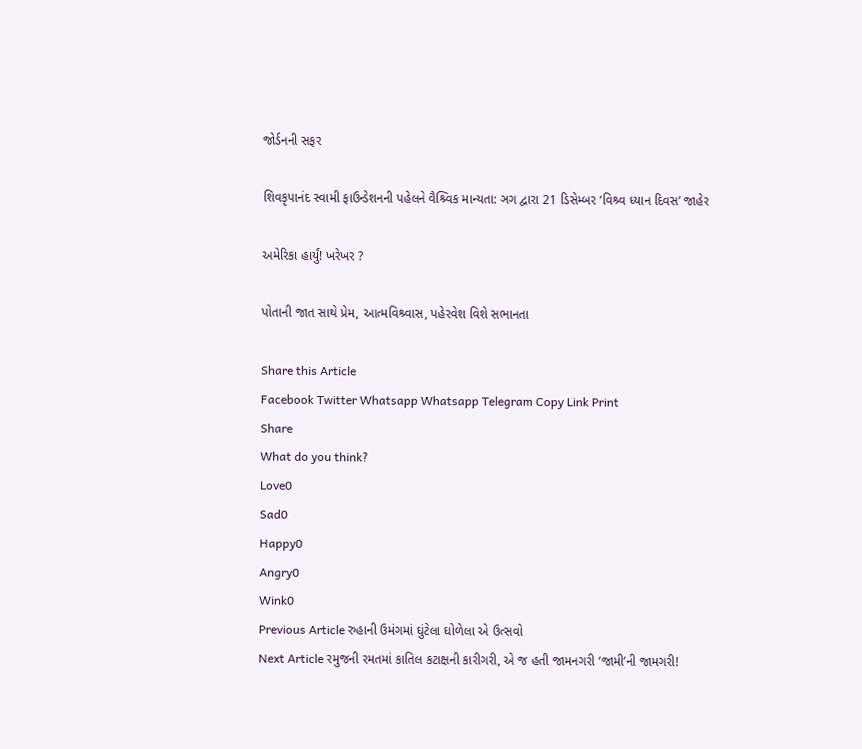જોર્ડનની સફર

શિવકૃપાનંદ સ્વામી ફાઉન્ડેશનની પહેલને વૈશ્ર્વિક માન્યતા: ઞગ દ્વારા 21 ડિસેમ્બર ‘વિશ્ર્વ ધ્યાન દિવસ’ જાહેર

અમેરિકા હાર્યું! ખરેખર ?

પોતાની જાત સાથે પ્રેમ, આત્મવિશ્ર્વાસ, પહેરવેશ વિશે સભાનતા

Share this Article
Facebook Twitter Whatsapp Whatsapp Telegram Copy Link Print
Share
What do you think?
Love0
Sad0
Happy0
Angry0
Wink0
Previous Article રુહાની ઉમંગમાં ઘુંટેલા ઘોળેલા એ ઉત્સવો
Next Article રમુજની રમતમાં કાતિલ કટાક્ષની કારીગરી, એ જ હતી જામનગરી ‘જામી’ની જામગરી!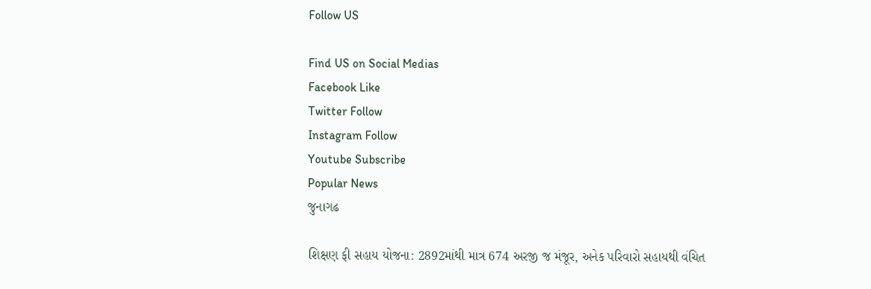Follow US

Find US on Social Medias
Facebook Like
Twitter Follow
Instagram Follow
Youtube Subscribe
Popular News
જુનાગઢ

શિક્ષણ ફી સહાય યોજના: 2892માંથી માત્ર 674 અરજી જ મંજૂર, અનેક પરિવારો સહાયથી વંચિત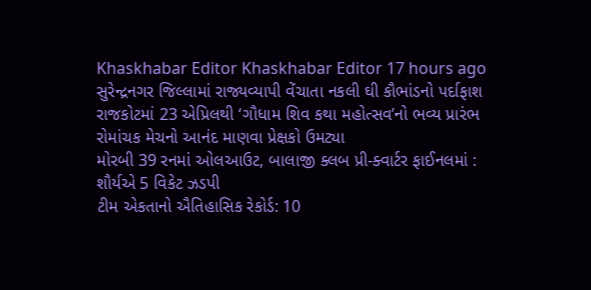Khaskhabar Editor Khaskhabar Editor 17 hours ago
સુરેન્દ્રનગર જિલ્લામાં રાજ્યવ્યાપી વેંચાતા નકલી ઘી કૌભાંડનો પર્દાફાશ
રાજકોટમાં 23 એપ્રિલથી ‘ગૌધામ શિવ કથા મહોત્સવ’નો ભવ્ય પ્રારંભ
રોમાંચક મેચનો આનંદ માણવા પ્રેક્ષકો ઉમટ્યા
મોરબી 39 રનમાં ઓલઆઉટ, બાલાજી ક્લબ પ્રી-ક્વાર્ટર ફાઈનલમાં : શૌર્યએ 5 વિકેટ ઝડપી
ટીમ એકતાનો ઐતિહાસિક રેકોર્ડ: 10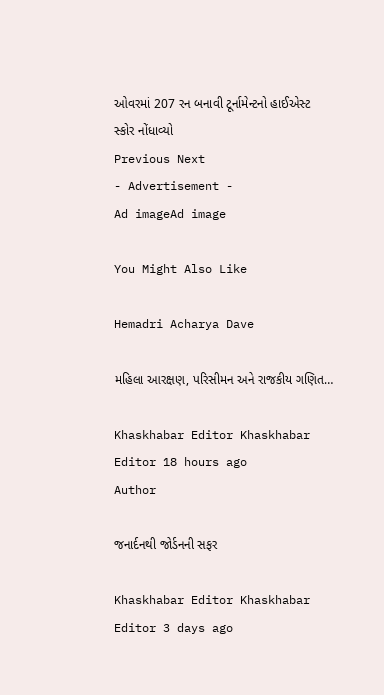ઓવરમાં 207 રન બનાવી ટૂર્નામેન્ટનો હાઈએસ્ટ સ્કોર નોંધાવ્યો
Previous Next
- Advertisement -
Ad imageAd image

You Might Also Like

Hemadri Acharya Dave

મહિલા આરક્ષણ, પરિસીમન અને રાજકીય ગણિત…

Khaskhabar Editor Khaskhabar Editor 18 hours ago
Author

જનાર્દનથી જોર્ડનની સફર

Khaskhabar Editor Khaskhabar Editor 3 days ago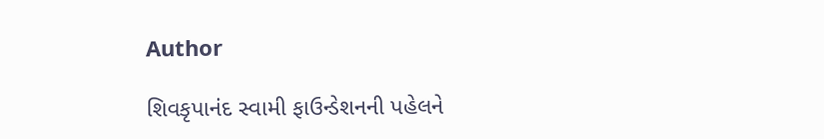Author

શિવકૃપાનંદ સ્વામી ફાઉન્ડેશનની પહેલને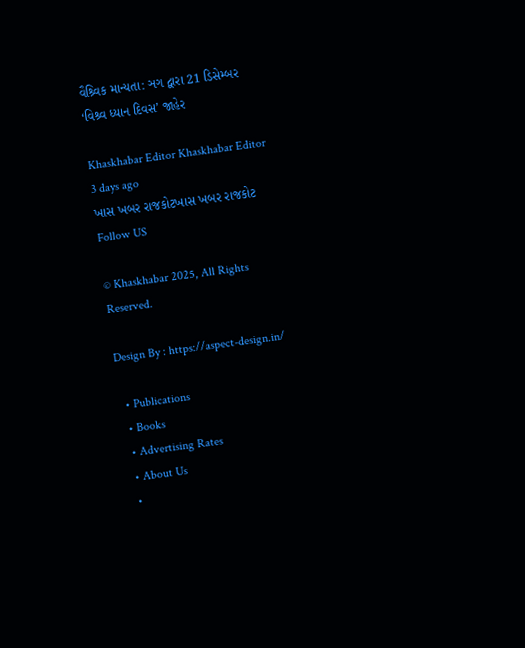વૈશ્ર્વિક માન્યતા: ઞગ દ્વારા 21 ડિસેમ્બર ‘વિશ્ર્વ ધ્યાન દિવસ’ જાહેર

Khaskhabar Editor Khaskhabar Editor 3 days ago
ખાસ ખબર રાજકોટખાસ ખબર રાજકોટ
Follow US

© Khaskhabar 2025, All Rights Reserved.

Design By : https://aspect-design.in/

  • Publications
  • Books
  • Advertising Rates
  • About Us
  •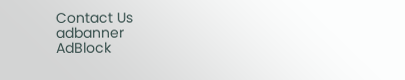Contact Us
adbanner
AdBlock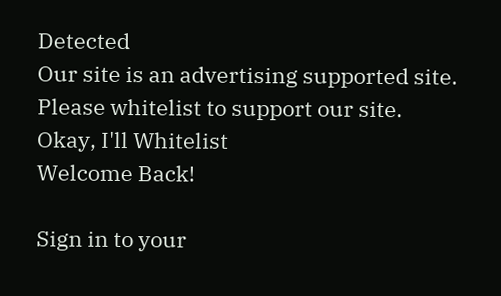Detected
Our site is an advertising supported site. Please whitelist to support our site.
Okay, I'll Whitelist
Welcome Back!

Sign in to your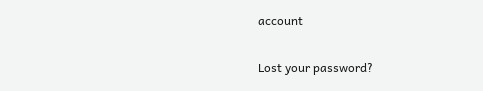account

Lost your password?